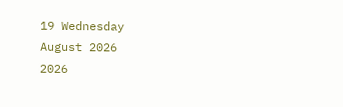19 Wednesday
August 2026
2026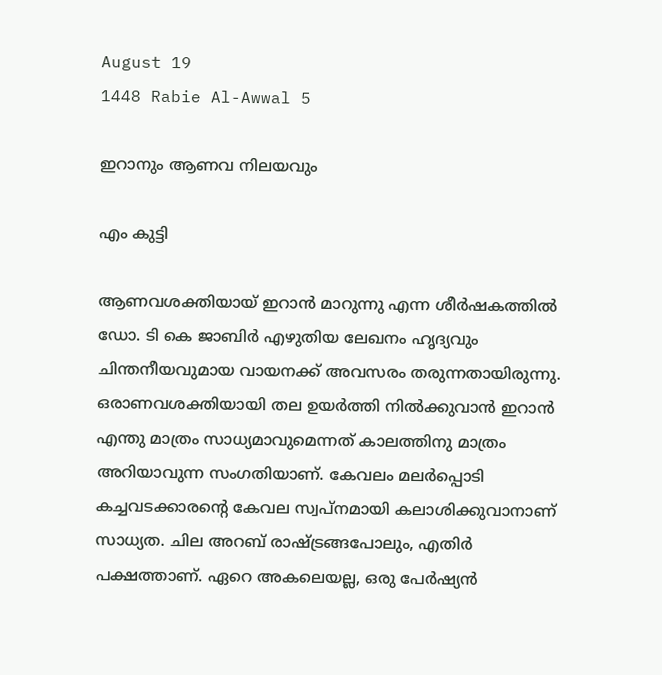August 19
1448 Rabie Al-Awwal 5

ഇറാനും ആണവ നിലയവും

എം കുട്ടി

ആണവശക്തിയായ് ഇറാന്‍ മാറുന്നു എന്ന ശീര്‍ഷകത്തില്‍ ഡോ. ടി കെ ജാബിര്‍ എഴുതിയ ലേഖനം ഹൃദ്യവും ചിന്തനീയവുമായ വായനക്ക് അവസരം തരുന്നതായിരുന്നു. ഒരാണവശക്തിയായി തല ഉയര്‍ത്തി നില്‍ക്കുവാന്‍ ഇറാന്‍ എന്തു മാത്രം സാധ്യമാവുമെന്നത് കാലത്തിനു മാത്രം അറിയാവുന്ന സംഗതിയാണ്. കേവലം മലര്‍പ്പൊടി കച്ചവടക്കാരന്റെ കേവല സ്വപ്‌നമായി കലാശിക്കുവാനാണ് സാധ്യത. ചില അറബ് രാഷ്ട്രങ്ങപോലും, എതിര്‍ പക്ഷത്താണ്. ഏറെ അകലെയല്ല, ഒരു പേര്‍ഷ്യന്‍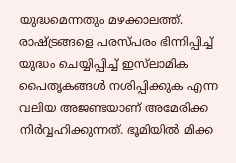യുദ്ധമെന്നതും മഴക്കാലത്ത്. രാഷ്ട്രങ്ങളെ പരസ്പരം ഭിന്നിപ്പിച്ച് യുദ്ധം ചെയ്യിപ്പിച്ച് ഇസ്‌ലാമിക പൈതൃകങ്ങള്‍ നശിപ്പിക്കുക എന്ന വലിയ അജണ്ടയാണ് അമേരിക്ക നിര്‍വ്വഹിക്കുന്നത്. ഭൂമിയില്‍ മിക്ക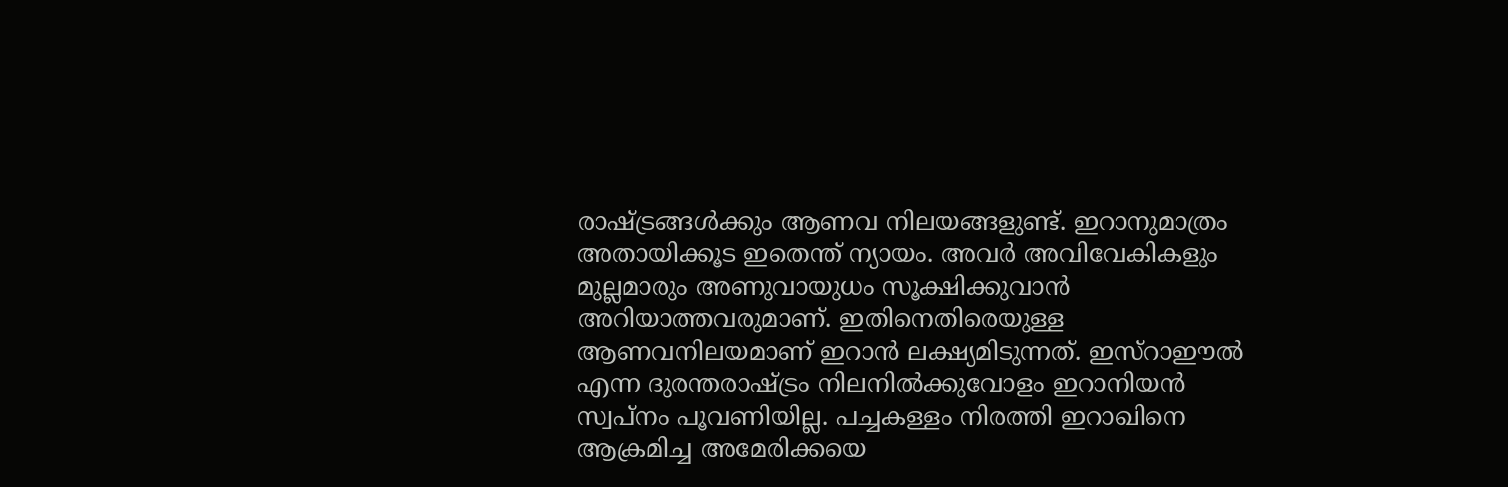രാഷ്ട്രങ്ങള്‍ക്കും ആണവ നിലയങ്ങളുണ്ട്. ഇറാനുമാത്രം അതായിക്കൂട ഇതെന്ത് ന്യായം. അവര്‍ അവിവേകികളും മുല്ലമാരും അണുവായുധം സൂക്ഷിക്കുവാന്‍ അറിയാത്തവരുമാണ്. ഇതിനെതിരെയുള്ള ആണവനിലയമാണ് ഇറാന്‍ ലക്ഷ്യമിടുന്നത്. ഇസ്‌റാഈല്‍ എന്ന ദുരന്തരാഷ്ട്രം നിലനില്‍ക്കുവോളം ഇറാനിയന്‍ സ്വപ്‌നം പൂവണിയില്ല. പച്ചകള്ളം നിരത്തി ഇറാഖിനെ ആക്രമിച്ച അമേരിക്കയെ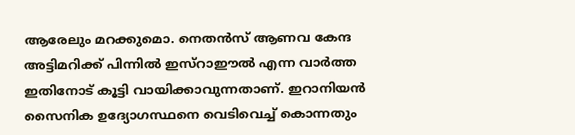ആരേലും മറക്കുമൊ. നെതന്‍സ് ആണവ കേന്ദ അട്ടിമറിക്ക് പിന്നില്‍ ഇസ്‌റാഈല്‍ എന്ന വാര്‍ത്ത ഇതിനോട് കൂട്ടി വായിക്കാവുന്നതാണ്. ഇറാനിയന്‍ സൈനിക ഉദ്യോഗസ്ഥനെ വെടിവെച്ച് കൊന്നതും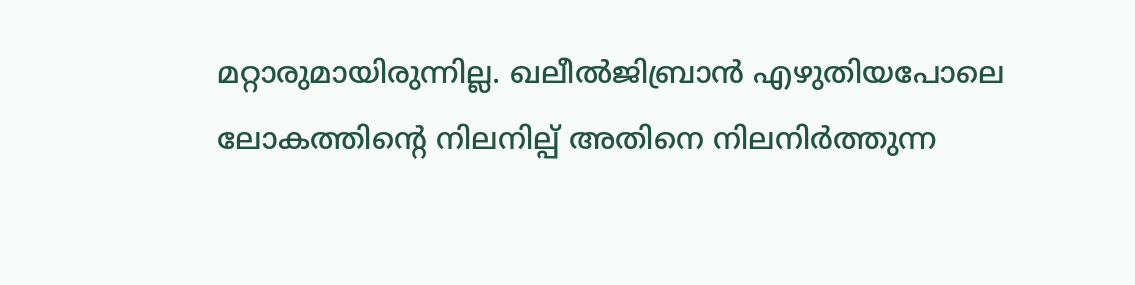മറ്റാരുമായിരുന്നില്ല. ഖലീല്‍ജിബ്രാന്‍ എഴുതിയപോലെ ലോകത്തിന്റെ നിലനില്പ് അതിനെ നിലനിര്‍ത്തുന്ന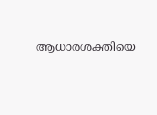ആധാരശക്തിയെ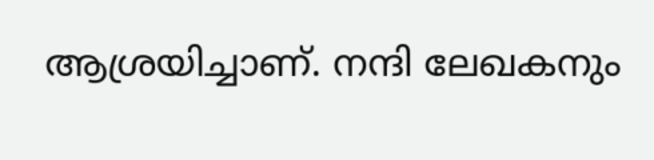ആശ്രയിച്ചാണ്. നന്ദി ലേഖകനും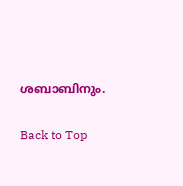ശബാബിനും.

Back to Top